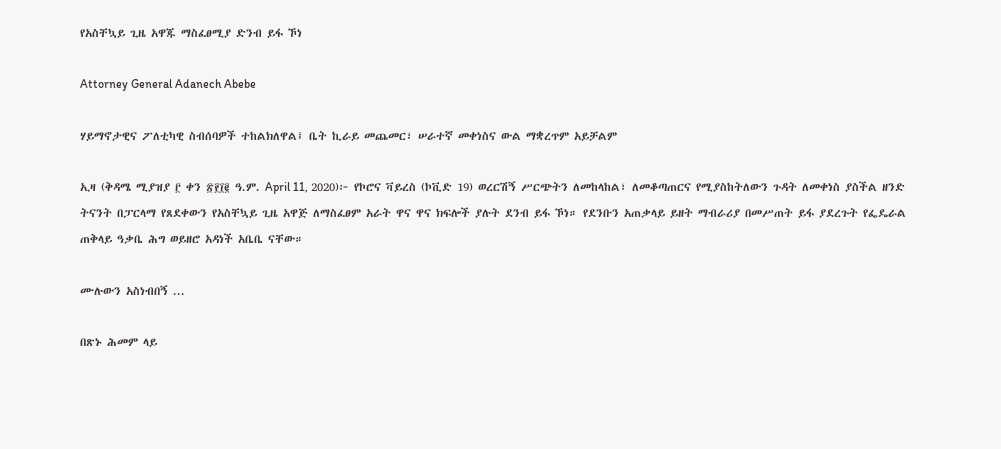የአስቸኳይ ጊዜ አዋጁ ማስፈፀሚያ ድንብ ይፋ ኾነ

Attorney General Adanech Abebe

ሃይማኖታዊና ፖለቲካዊ ስብሰባዎች ተከልክለዋል፤ ቤት ኪራይ መጨመር፣ ሠራተኛ መቀነስና ውል ማቋረጥም አይቻልም

ኢዛ (ቅዳሜ ሚያዝያ ፫ ቀን ፳፻፲፪ ዓ.ም. April 11, 2020)፦ የኮሮና ቫይረስ (ኮቪድ 19) ወረርሽኝ ሥርጭትን ለመከላከል፣ ለመቆጣጠርና የሚያስከትለውን ጉዳት ለመቀነስ ያስችል ዘንድ ትናንት በፓርላማ የጸደቀውን የአስቸኳይ ጊዜ አዋጅ ለማስፈፀም አራት ዋና ዋና ክፍሎች ያሉት ደንብ ይፋ ኾነ። የደንቡን አጠቃላይ ይዘት ማብራሪያ በመሥጠት ይፋ ያደረጉት የፌዴራል ጠቅላይ ዓቃቤ ሕግ ወይዘሮ አዳነች አቤቤ ናቸው።

ሙሉውን አስነብበኝ ...

በጽኑ ሕመም ላይ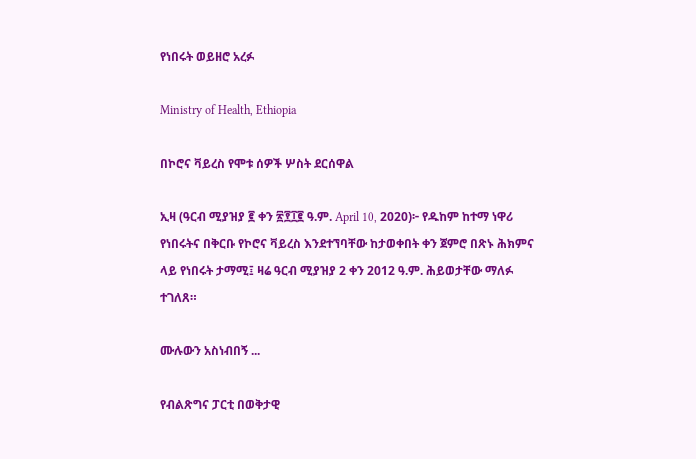የነበሩት ወይዘሮ አረፉ

Ministry of Health, Ethiopia

በኮሮና ቫይረስ የሞቱ ሰዎች ሦስት ደርሰዋል

ኢዛ (ዓርብ ሚያዝያ ፪ ቀን ፳፻፲፪ ዓ.ም. April 10, 2020)፦ የዱከም ከተማ ነዋሪ የነበሩትና በቅርቡ የኮሮና ቫይረስ እንደተኘባቸው ከታወቀበት ቀን ጀምሮ በጽኑ ሕክምና ላይ የነበሩት ታማሚ፤ ዛሬ ዓርብ ሚያዝያ 2 ቀን 2012 ዓ.ም. ሕይወታቸው ማለፉ ተገለጸ።

ሙሉውን አስነብበኝ ...

የብልጽግና ፓርቲ በወቅታዊ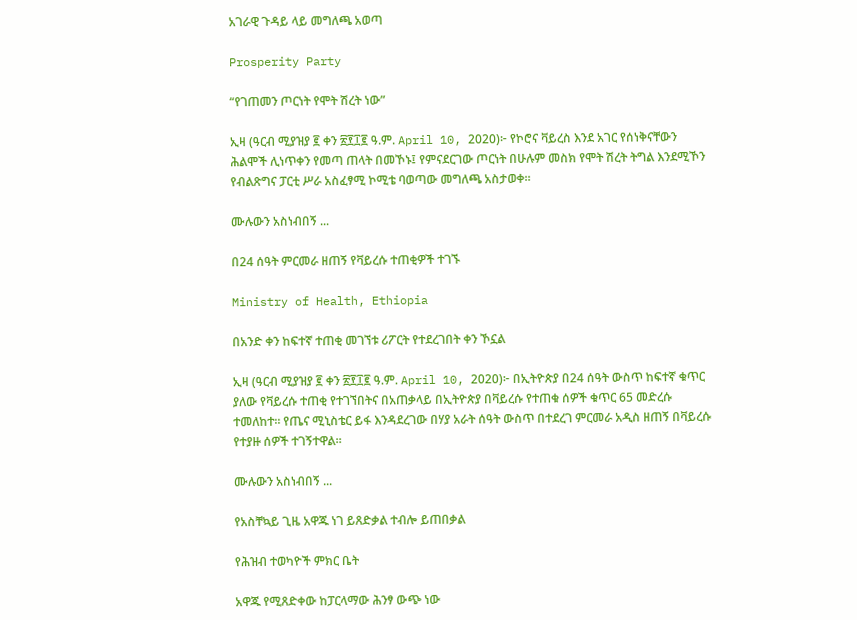አገራዊ ጉዳይ ላይ መግለጫ አወጣ

Prosperity Party

“የገጠመን ጦርነት የሞት ሽረት ነው”

ኢዛ (ዓርብ ሚያዝያ ፪ ቀን ፳፻፲፪ ዓ.ም. April 10, 2020)፦ የኮሮና ቫይረስ እንደ አገር የሰነቅናቸውን ሕልሞች ሊነጥቀን የመጣ ጠላት በመኾኑ፤ የምናደርገው ጦርነት በሁሉም መስክ የሞት ሽረት ትግል እንደሚኾን የብልጽግና ፓርቲ ሥራ አስፈፃሚ ኮሚቴ ባወጣው መግለጫ አስታወቀ።

ሙሉውን አስነብበኝ ...

በ24 ሰዓት ምርመራ ዘጠኝ የቫይረሱ ተጠቂዎች ተገኙ

Ministry of Health, Ethiopia

በአንድ ቀን ከፍተኛ ተጠቂ መገኘቱ ሪፖርት የተደረገበት ቀን ኾኗል

ኢዛ (ዓርብ ሚያዝያ ፪ ቀን ፳፻፲፪ ዓ.ም. April 10, 2020)፦ በኢትዮጵያ በ24 ሰዓት ውስጥ ከፍተኛ ቁጥር ያለው የቫይረሱ ተጠቂ የተገኘበትና በአጠቃላይ በኢትዮጵያ በቫይረሱ የተጠቁ ሰዎች ቁጥር 65 መድረሱ ተመለከተ። የጤና ሚኒስቴር ይፋ እንዳደረገው በሃያ አራት ሰዓት ውስጥ በተደረገ ምርመራ አዲስ ዘጠኝ በቫይረሱ የተያዙ ሰዎች ተገኝተዋል።

ሙሉውን አስነብበኝ ...

የአስቸኳይ ጊዜ አዋጁ ነገ ይጸድቃል ተብሎ ይጠበቃል

የሕዝብ ተወካዮች ምክር ቤት

አዋጁ የሚጸድቀው ከፓርላማው ሕንፃ ውጭ ነው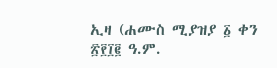ኢዛ (ሐሙስ ሚያዝያ ፩ ቀን ፳፻፲፪ ዓ.ም.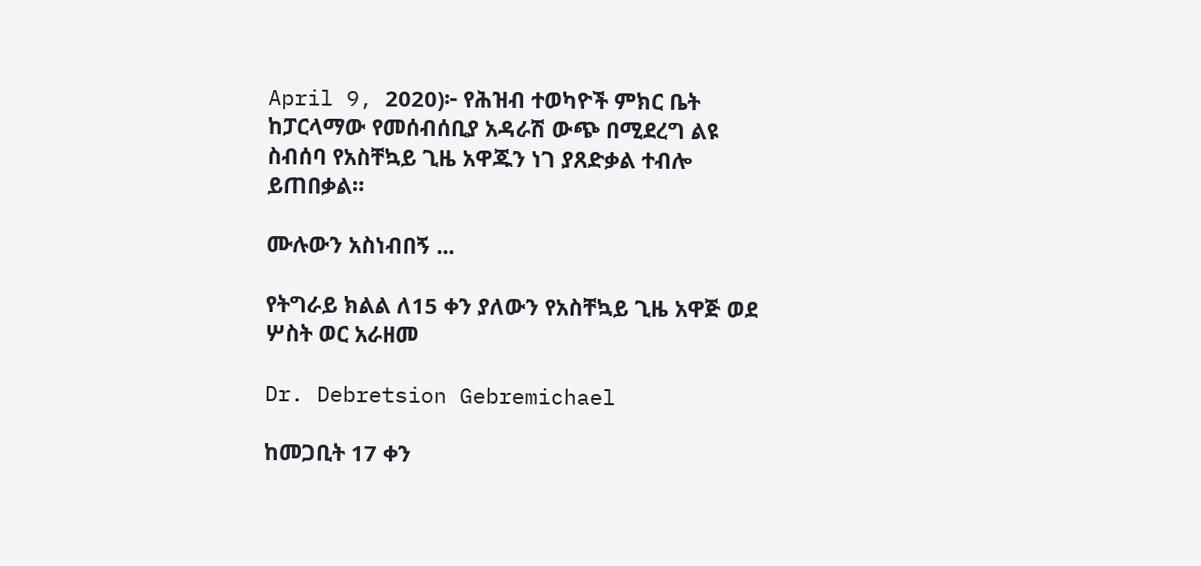April 9, 2020)፦ የሕዝብ ተወካዮች ምክር ቤት ከፓርላማው የመሰብሰቢያ አዳራሽ ውጭ በሚደረግ ልዩ ስብሰባ የአስቸኳይ ጊዜ አዋጁን ነገ ያጸድቃል ተብሎ ይጠበቃል።

ሙሉውን አስነብበኝ ...

የትግራይ ክልል ለ15 ቀን ያለውን የአስቸኳይ ጊዜ አዋጅ ወደ ሦስት ወር አራዘመ

Dr. Debretsion Gebremichael

ከመጋቢት 17 ቀን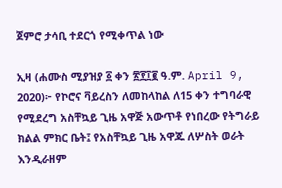ጀምሮ ታሳቢ ተደርጎ የሚቀጥል ነው

ኢዛ (ሐሙስ ሚያዝያ ፩ ቀን ፳፻፲፪ ዓ.ም. April 9, 2020)፦ የኮሮና ቫይረስን ለመከላከል ለ15 ቀን ተግባራዊ የሚደረግ አስቸኳይ ጊዜ አዋጅ አውጥቶ የነበረው የትግራይ ክልል ምክር ቤት፤ የአስቸኳይ ጊዜ አዋጁ ለሦስት ወራት እንዲራዘም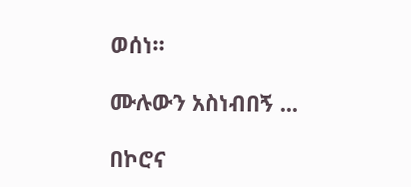ወሰነ።

ሙሉውን አስነብበኝ ...

በኮሮና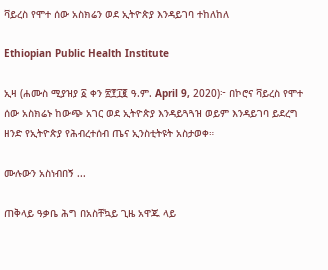ቫይረስ የሞተ ሰው አስክሬን ወደ ኢትዮጵያ እንዳይገባ ተከለከለ

Ethiopian Public Health Institute

ኢዛ (ሐሙስ ሚያዝያ ፩ ቀን ፳፻፲፪ ዓ.ም. April 9, 2020)፦ በኮሮና ቫይረስ የሞተ ሰው አስክሬኑ ከውጭ አገር ወደ ኢትዮጵያ እንዳይጓጓዝ ወይም እንዳይገባ ይደረግ ዘንድ የኢትዮጵያ የሕብረተሰብ ጤና ኢንስቲትዩት አስታወቀ።

ሙሉውን አስነብበኝ ...

ጠቅላይ ዓቃቤ ሕግ በአስቸኳይ ጊዜ አዋጁ ላይ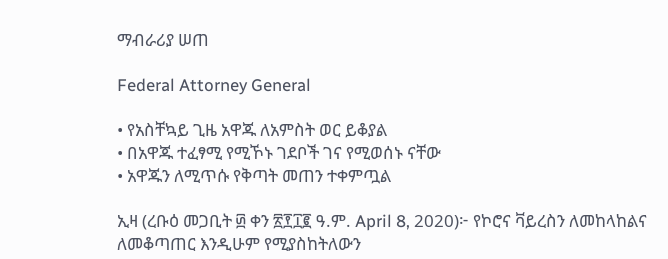ማብራሪያ ሠጠ

Federal Attorney General

• የአስቸኳይ ጊዜ አዋጁ ለአምስት ወር ይቆያል
• በአዋጁ ተፈፃሚ የሚኾኑ ገደቦች ገና የሚወሰኑ ናቸው
• አዋጁን ለሚጥሱ የቅጣት መጠን ተቀምጧል

ኢዛ (ረቡዕ መጋቢት ፴ ቀን ፳፻፲፪ ዓ.ም. April 8, 2020)፦ የኮሮና ቫይረስን ለመከላከልና ለመቆጣጠር እንዲሁም የሚያስከትለውን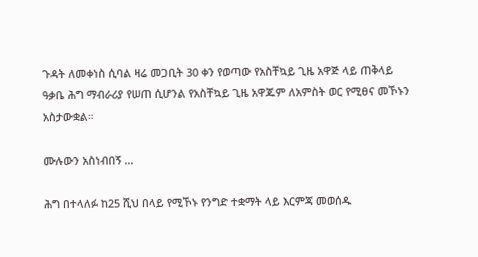ጉዳት ለመቀነስ ሲባል ዛሬ መጋቢት 30 ቀን የወጣው የአስቸኳይ ጊዜ አዋጅ ላይ ጠቅላይ ዓቃቤ ሕግ ማብራሪያ የሠጠ ሲሆንል የአስቸኳይ ጊዜ አዋጁም ለአምስት ወር የሚፀና መኾኑን አስታውቋል።

ሙሉውን አስነብበኝ ...

ሕግ በተላለፉ ከ25 ሺህ በላይ የሚኾኑ የንግድ ተቋማት ላይ እርምጃ መወሰዱ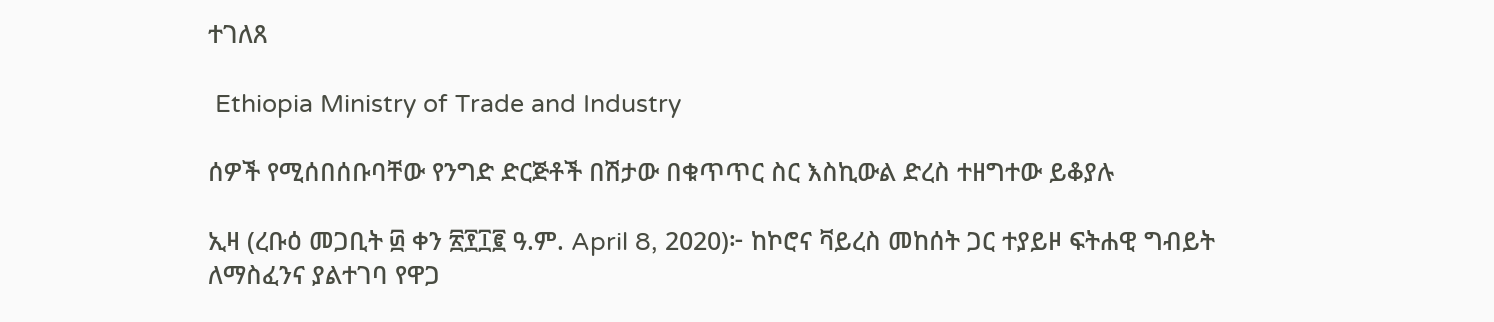ተገለጸ

 Ethiopia Ministry of Trade and Industry

ሰዎች የሚሰበሰቡባቸው የንግድ ድርጅቶች በሽታው በቁጥጥር ስር እስኪውል ድረስ ተዘግተው ይቆያሉ

ኢዛ (ረቡዕ መጋቢት ፴ ቀን ፳፻፲፪ ዓ.ም. April 8, 2020)፦ ከኮሮና ቫይረስ መከሰት ጋር ተያይዞ ፍትሐዊ ግብይት ለማስፈንና ያልተገባ የዋጋ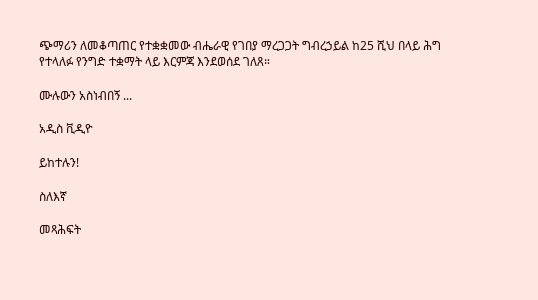ጭማሪን ለመቆጣጠር የተቋቋመው ብሔራዊ የገበያ ማረጋጋት ግብረኃይል ከ25 ሺህ በላይ ሕግ የተላለፉ የንግድ ተቋማት ላይ እርምጃ እንደወሰደ ገለጸ።

ሙሉውን አስነብበኝ ...

አዲስ ቪዲዮ

ይከተሉን!

ስለእኛ

መጻሕፍት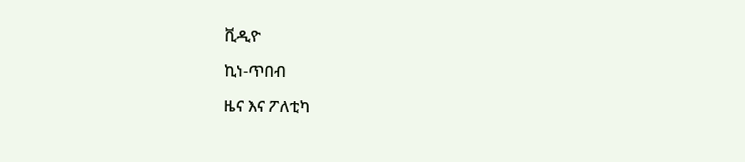ቪዲዮ

ኪነ-ጥበብ

ዜና እና ፖለቲካ